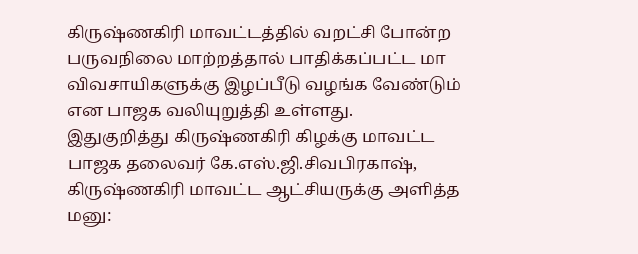கிருஷ்ணகிரி மாவட்டத்தில் வறட்சி போன்ற பருவநிலை மாற்றத்தால் பாதிக்கப்பட்ட மா விவசாயிகளுக்கு இழப்பீடு வழங்க வேண்டும் என பாஜக வலியுறுத்தி உள்ளது.
இதுகுறித்து கிருஷ்ணகிரி கிழக்கு மாவட்ட பாஜக தலைவர் கே.எஸ்.ஜி.சிவபிரகாஷ், கிருஷ்ணகிரி மாவட்ட ஆட்சியருக்கு அளித்த மனு: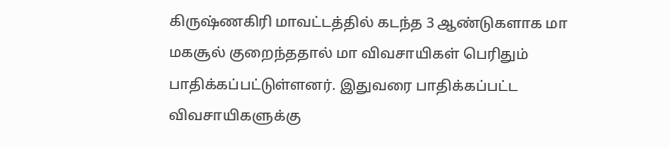கிருஷ்ணகிரி மாவட்டத்தில் கடந்த 3 ஆண்டுகளாக மா மகசூல் குறைந்ததால் மா விவசாயிகள் பெரிதும் பாதிக்கப்பட்டுள்ளனர். இதுவரை பாதிக்கப்பட்ட விவசாயிகளுக்கு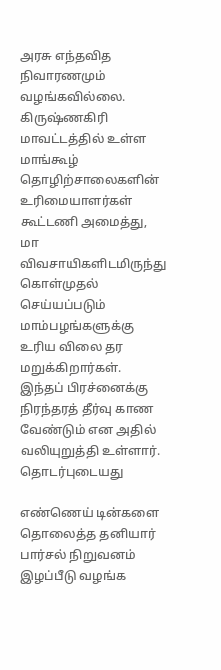அரசு எந்தவித நிவாரணமும் வழங்கவில்லை.
கிருஷ்ணகிரி மாவட்டத்தில் உள்ள மாங்கூழ் தொழிற்சாலைகளின் உரிமையாளர்கள் கூட்டணி அமைத்து, மா விவசாயிகளிடமிருந்து கொள்முதல் செய்யப்படும் மாம்பழங்களுக்கு உரிய விலை தர மறுக்கிறார்கள். இந்தப் பிரச்னைக்கு நிரந்தரத் தீர்வு காண வேண்டும் என அதில் வலியுறுத்தி உள்ளார்.
தொடர்புடையது

எண்ணெய் டின்களை தொலைத்த தனியார் பார்சல் நிறுவனம் இழப்பீடு வழங்க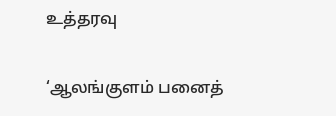உத்தரவு

‘ஆலங்குளம் பனைத்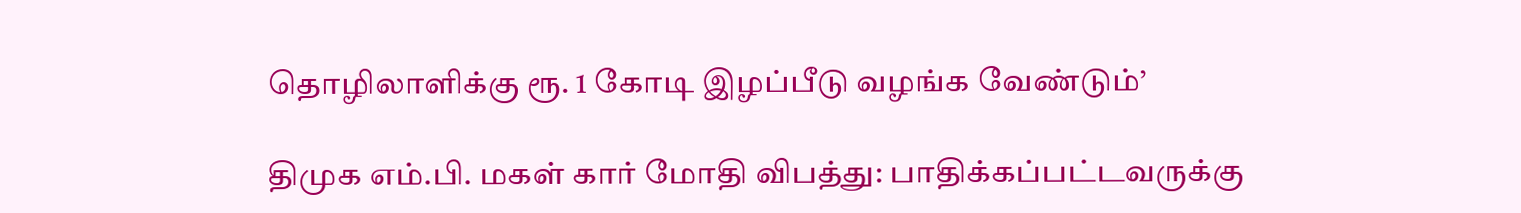தொழிலாளிக்கு ரூ. 1 கோடி இழப்பீடு வழங்க வேண்டும்’

திமுக எம்.பி. மகள் கார் மோதி விபத்து: பாதிக்கப்பட்டவருக்கு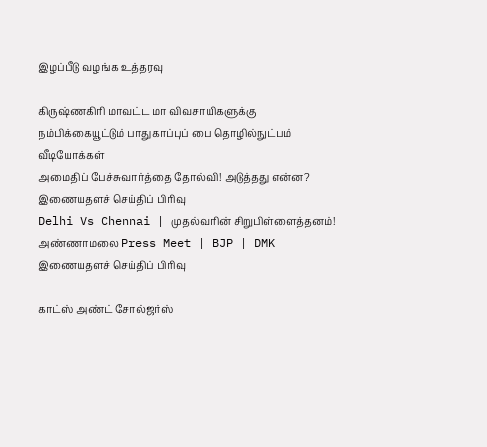இழப்பீடு வழங்க உத்தரவு

கிருஷ்ணகிரி மாவட்ட மா விவசாயிகளுக்கு நம்பிக்கையூட்டும் பாதுகாப்புப் பை தொழில்நுட்பம்
வீடியோக்கள்
அமைதிப் பேச்சுவார்த்தை தோல்வி! அடுத்தது என்ன?
இணையதளச் செய்திப் பிரிவு
Delhi Vs Chennai | முதல்வரின் சிறுபிள்ளைத்தனம்! அண்ணாமலை Press Meet | BJP | DMK
இணையதளச் செய்திப் பிரிவு

காட்ஸ் அண்ட் சோல்ஜர்ஸ்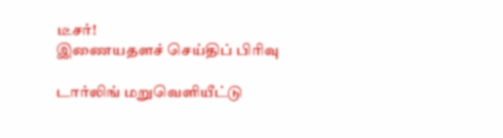டீசர்!
இணையதளச் செய்திப் பிரிவு

டார்லிங் மறுவெளியீட்டு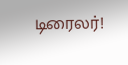டிரைலர்!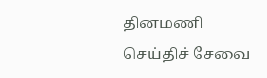தினமணி செய்திச் சேவை